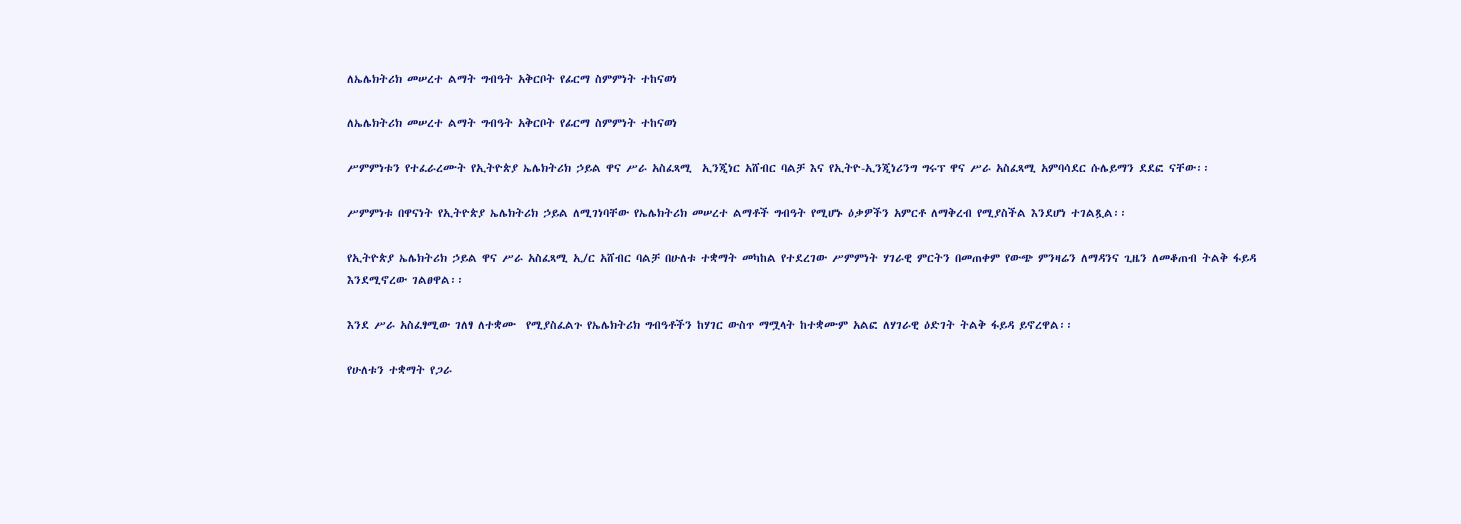ለኤሌክትሪክ መሠረተ ልማት ግብዓት አቅርቦት የፊርማ ስምምነት ተከናወነ

ለኤሌክትሪክ መሠረተ ልማት ግብዓት አቅርቦት የፊርማ ስምምነት ተከናወነ

ሥምምነቱን የተፈራረሙት የኢትዮጵያ ኤሌክትሪክ ኃይል ዋና ሥራ አስፈጻሚ  ኢንጂነር አሸብር ባልቻ እና የኢትዮ-ኢንጂነሪንግ ግሩፕ ዋና ሥራ አስፈጻሚ አምባሳደር ሱሌይማን ደደፎ ናቸው፡፡

ሥምምነቱ በዋናነት የኢትዮጵያ ኤሌክትሪክ ኃይል ለሚገነባቸው የኤሌክትሪክ መሠረተ ልማቶች ግብዓት የሚሆኑ ዕቃዎችን አምርቶ ለማቅረብ የሚያስችል እንደሆነ ተገልጿል፡፡

የኢትዮጵያ ኤሌክትሪክ ኃይል ዋና ሥራ አስፈጻሚ ኢ/ር አሸብር ባልቻ በሁለቱ ተቋማት መካከል የተደረገው ሥምምነት ሃገራዊ ምርትን በመጠቀም የውጭ ምንዛሬን ለማዳንና ጊዜን ለመቆጠብ ትልቅ ፋይዳ እንደሚኖረው ገልፀዋል፡፡

እንደ ሥራ አስፈፃሚው ገለፃ ለተቋሙ  የሚያስፈልጉ የኤሌክትሪክ ግብዓቶችን ከሃገር ውስጥ ማሟላት ከተቋሙም አልፎ ለሃገራዊ ዕድገት ትልቅ ፋይዳ ይኖረዋል፡፡

የሁለቱን ተቋማት የጋራ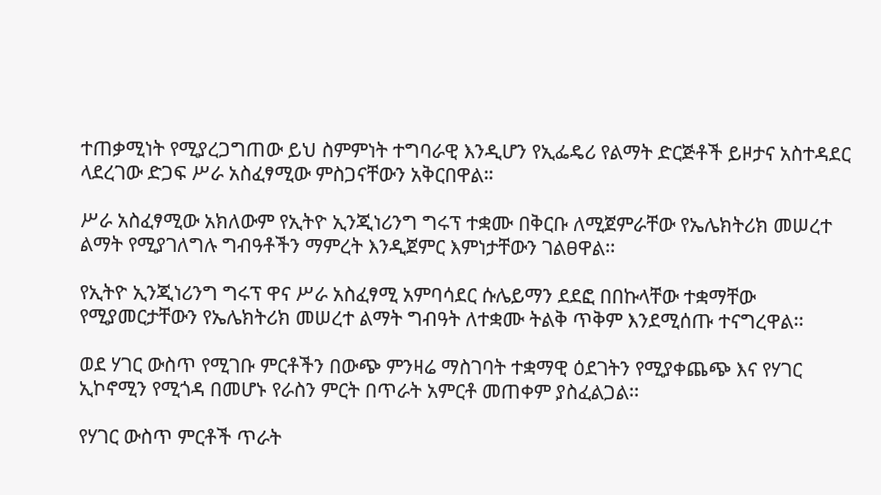ተጠቃሚነት የሚያረጋግጠው ይህ ስምምነት ተግባራዊ እንዲሆን የኢፌዴሪ የልማት ድርጅቶች ይዞታና አስተዳደር ላደረገው ድጋፍ ሥራ አስፈፃሚው ምስጋናቸውን አቅርበዋል።

ሥራ አስፈፃሚው አክለውም የኢትዮ ኢንጂነሪንግ ግሩፕ ተቋሙ በቅርቡ ለሚጀምራቸው የኤሌክትሪክ መሠረተ ልማት የሚያገለግሉ ግብዓቶችን ማምረት እንዲጀምር እምነታቸውን ገልፀዋል፡፡

የኢትዮ ኢንጂነሪንግ ግሩፕ ዋና ሥራ አስፈፃሚ አምባሳደር ሱሌይማን ደደፎ በበኩላቸው ተቋማቸው የሚያመርታቸውን የኤሌክትሪክ መሠረተ ልማት ግብዓት ለተቋሙ ትልቅ ጥቅም እንደሚሰጡ ተናግረዋል፡፡

ወደ ሃገር ውስጥ የሚገቡ ምርቶችን በውጭ ምንዛሬ ማስገባት ተቋማዊ ዕደገትን የሚያቀጨጭ እና የሃገር ኢኮኖሚን የሚጎዳ በመሆኑ የራስን ምርት በጥራት አምርቶ መጠቀም ያስፈልጋል፡፡

የሃገር ውስጥ ምርቶች ጥራት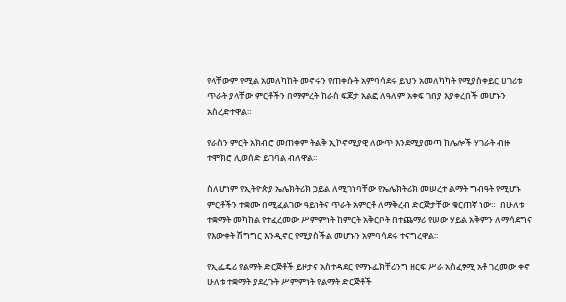የላቸውም የሚል አመለካከት መኖሩን የጠቀሱት አምባሳደሩ ይህን አመለካካት የሚያስቀይር ሀገሪቱ ጥራት ያላቸው ምርቶችን በማምረት ከራስ ፍጆታ አልፎ ለዓለም አቀፍ ገበያ እያቀረበች መሆኑን  አስረድተዋል።

የራስን ምርት አክብሮ መጠቀም ትልቅ ኢኮኖሚያዊ ለውጥ እንደሚያመጣ ከሌሎች ሃገራት ብዙ ተሞክሮ ሊወሰድ ይገባል ብለዋል፡፡

ስለሆነም የኢትዮጵያ ኤሌክትሪክ ኃይል ለሚገነባቸው የኤሌክትሪክ መሠረተ ልማት ግብዓት የሚሆኑ ምርቶችን ተቋሙ በሚፈልገው ዓይነትና ጥራት አምርቶ ለማቅረብ ድርጅታቸው ቁርጠኛ ነው።  በሁለቱ ተቋማት መካከል የተፈረመው ሥምምነት ከምርት አቅርቦት በተጨማሪ የሠው ሃይል አቅምን ለማሳደግና የእውቀት ሽግግር እንዲኖር የሚያስችል መሆኑን አምባሳደሩ ተናግረዋል፡፡

የኢፌዴሪ የልማት ድርጅቶች ይዞታና አስተዳደር የማኑፌክቸሪንግ ዘርፍ ሥራ አስፈፃሚ አቶ ገረመው ቀኖ  ሁለቱ ተቋማት ያደረጉት ሥምምነት የልማት ድርጅቶች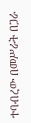ተባብረው በመሥራት በጋራ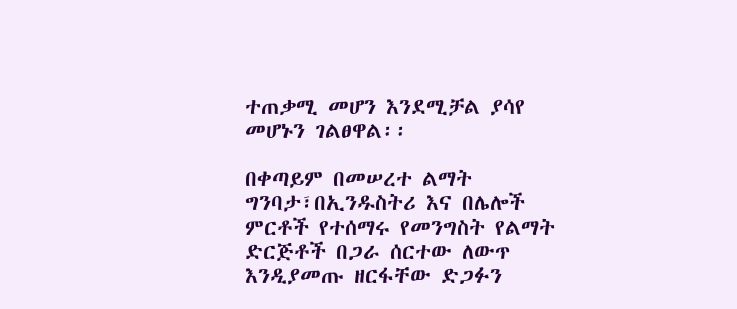ተጠቃሚ መሆን እንደሚቻል ያሳየ መሆኑን ገልፀዋል፡፡

በቀጣይም በመሠረተ ልማት ግንባታ፣በኢንዱስትሪ እና በሌሎች ምርቶች የተሰማሩ የመንግስት የልማት ድርጅቶች በጋራ ሰርተው ለውጥ እንዲያመጡ ዘርፋቸው ድጋፉን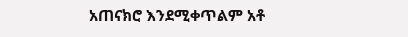አጠናክሮ እንደሚቀጥልም አቶ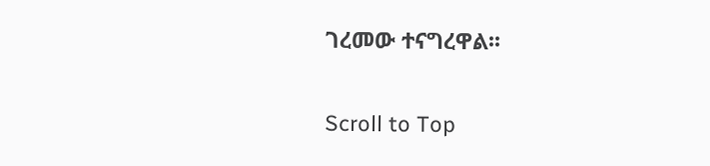ገረመው ተናግረዋል፡፡

Scroll to Top